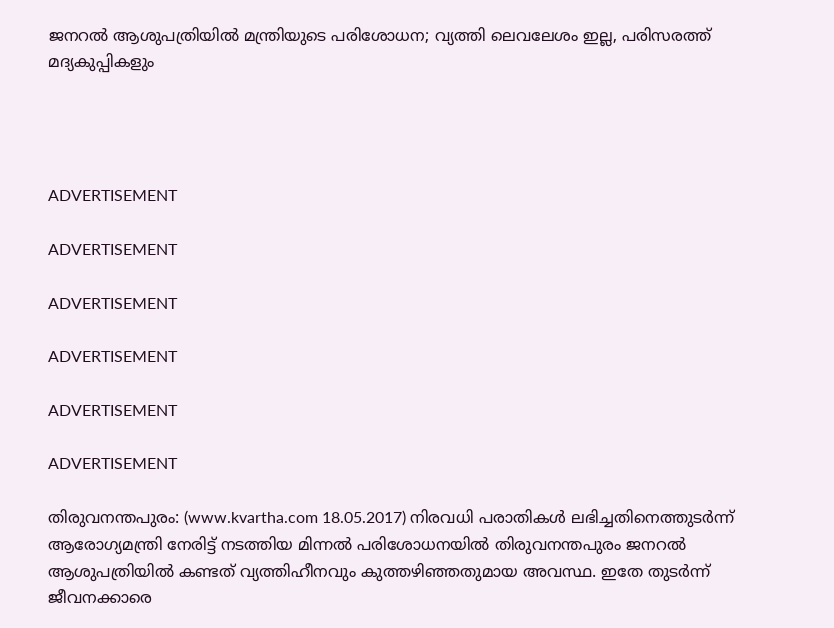ജനറല്‍ ആശുപത്രിയില്‍ മന്ത്രിയുടെ പരിശോധന; വ്യത്തി ലെവലേശം ഇല്ല, പരിസരത്ത് മദ്യകുപ്പികളും




ADVERTISEMENT

ADVERTISEMENT

ADVERTISEMENT

ADVERTISEMENT

ADVERTISEMENT

ADVERTISEMENT

തിരുവനന്തപുരം: (www.kvartha.com 18.05.2017) നിരവധി പരാതികള്‍ ലഭിച്ചതിനെത്തുടര്‍ന്ന് ആരോഗ്യമന്ത്രി നേരിട്ട് നടത്തിയ മിന്നല്‍ പരിശോധനയില്‍ തിരുവനന്തപുരം ജനറല്‍ ആശുപത്രിയില്‍ കണ്ടത് വ്യത്തിഹീനവും കുത്തഴിഞ്ഞതുമായ അവസ്ഥ. ഇതേ തുടര്‍ന്ന് ജീവനക്കാരെ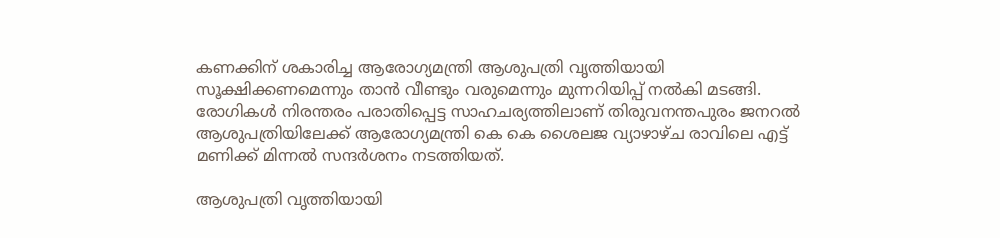കണക്കിന് ശകാരിച്ച ആരോഗ്യമന്ത്രി ആശുപത്രി വൃത്തിയായി സൂക്ഷിക്കണമെന്നും താന്‍ വീണ്ടും വരുമെന്നും മുന്നറിയിപ്പ് നല്‍കി മടങ്ങി. രോഗികള്‍ നിരന്തരം പരാതിപ്പെട്ട സാഹചര്യത്തിലാണ് തിരുവനന്തപുരം ജനറല്‍ ആശുപത്രിയിലേക്ക് ആരോഗ്യമന്ത്രി കെ കെ ശൈലജ വ്യാഴാഴ്ച രാവിലെ എട്ട് മണിക്ക് മിന്നല്‍ സന്ദര്‍ശനം നടത്തിയത്.

ആശുപത്രി വൃത്തിയായി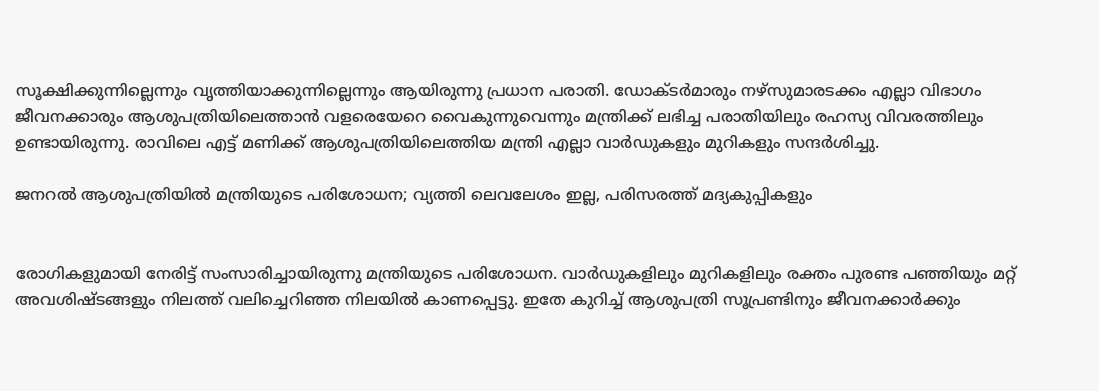സൂക്ഷിക്കുന്നില്ലെന്നും വൃത്തിയാക്കുന്നില്ലെന്നും ആയിരുന്നു പ്രധാന പരാതി. ഡോക്ടര്‍മാരും നഴ്‌സുമാരടക്കം എല്ലാ വിഭാഗം ജീവനക്കാരും ആശുപത്രിയിലെത്താന്‍ വളരെയേറെ വൈകുന്നുവെന്നും മന്ത്രിക്ക് ലഭിച്ച പരാതിയിലും രഹസ്യ വിവരത്തിലും ഉണ്ടായിരുന്നു. രാവിലെ എട്ട് മണിക്ക് ആശുപത്രിയിലെത്തിയ മന്ത്രി എല്ലാ വാര്‍ഡുകളും മുറികളും സന്ദര്‍ശിച്ചു.

ജനറല്‍ ആശുപത്രിയില്‍ മന്ത്രിയുടെ പരിശോധന; വ്യത്തി ലെവലേശം ഇല്ല, പരിസരത്ത് മദ്യകുപ്പികളും


രോഗികളുമായി നേരിട്ട് സംസാരിച്ചായിരുന്നു മന്ത്രിയുടെ പരിശോധന. വാര്‍ഡുകളിലും മുറികളിലും രക്തം പുരണ്ട പഞ്ഞിയും മറ്റ് അവശിഷ്ടങ്ങളും നിലത്ത് വലിച്ചെറിഞ്ഞ നിലയില്‍ കാണപ്പെട്ടു. ഇതേ കുറിച്ച് ആശുപത്രി സൂപ്രണ്ടിനും ജീവനക്കാര്‍ക്കും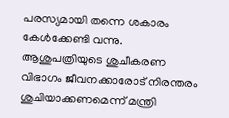പരസ്യമായി തന്നെ ശകാരം കേള്‍ക്കേണ്ടി വന്നു. ആശുപത്രിയുടെ ശുചീകരണ വിഭാഗം ജീവനക്കാരോട് നിരന്തരം ശുചിയാക്കണമെന്ന് മന്ത്രി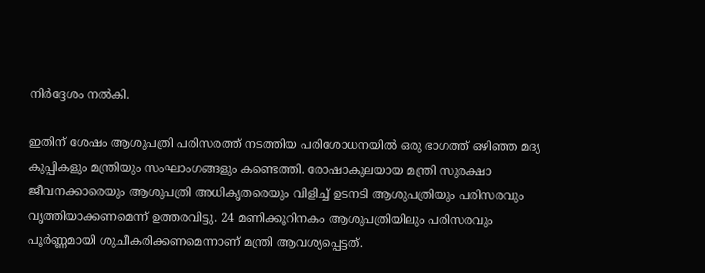നിര്‍ദ്ദേശം നല്‍കി.

ഇതിന് ശേഷം ആശുപത്രി പരിസരത്ത് നടത്തിയ പരിശോധനയില്‍ ഒരു ഭാഗത്ത് ഒഴിഞ്ഞ മദ്യ കുപ്പികളും മന്ത്രിയും സംഘാംഗങ്ങളും കണ്ടെത്തി. രോഷാകുലയായ മന്ത്രി സുരക്ഷാ ജീവനക്കാരെയും ആശുപത്രി അധികൃതരെയും വിളിച്ച് ഉടനടി ആശുപത്രിയും പരിസരവും വൃത്തിയാക്കണമെന്ന് ഉത്തരവിട്ടു. 24 മണിക്കൂറിനകം ആശുപത്രിയിലും പരിസരവും പൂര്‍ണ്ണമായി ശുചീകരിക്കണമെന്നാണ് മന്ത്രി ആവശ്യപ്പെട്ടത്.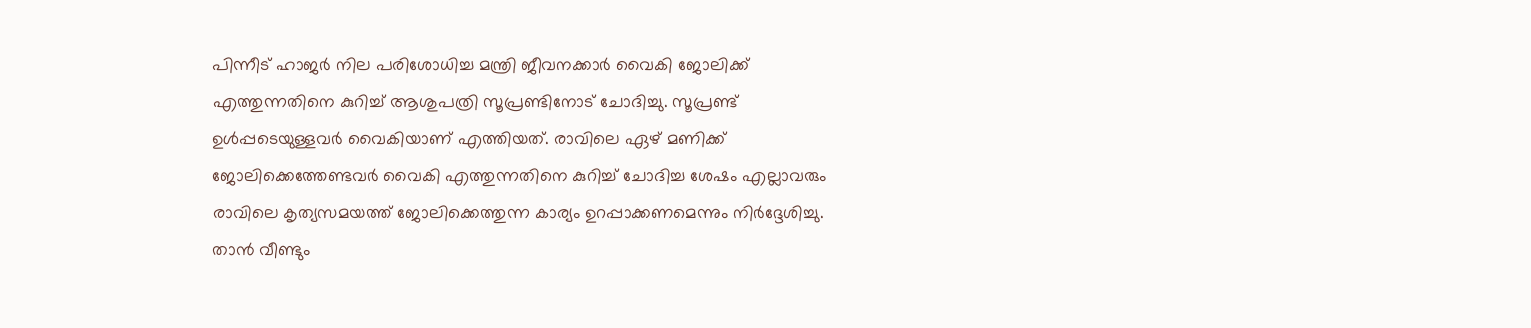പിന്നീട് ഹാജര്‍ നില പരിശോധിച്ച മന്ത്രി ജീവനക്കാര്‍ വൈകി ജോലിക്ക് എത്തുന്നതിനെ കുറിച്ച് ആശുപത്രി സൂപ്രണ്ടിനോട് ചോദിച്ചു. സൂപ്രണ്ട് ഉള്‍പ്പടെയുള്ളവര്‍ വൈകിയാണ് എത്തിയത്. രാവിലെ ഏഴ് മണിക്ക് ജോലിക്കെത്തേണ്ടവര്‍ വൈകി എത്തുന്നതിനെ കുറിച്ച് ചോദിച്ച ശേഷം എല്ലാവരും രാവിലെ കൃത്യസമയത്ത് ജോലിക്കെത്തുന്ന കാര്യം ഉറപ്പാക്കണമെന്നും നിര്‍ദ്ദേശിച്ചു. താന്‍ വീണ്ടും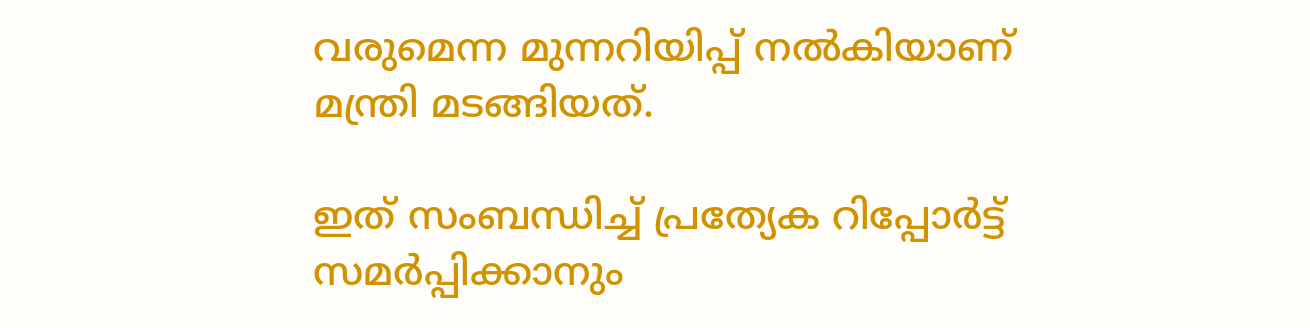വരുമെന്ന മുന്നറിയിപ്പ് നല്‍കിയാണ് മന്ത്രി മടങ്ങിയത്.

ഇത് സംബന്ധിച്ച് പ്രത്യേക റിപ്പോര്‍ട്ട് സമര്‍പ്പിക്കാനും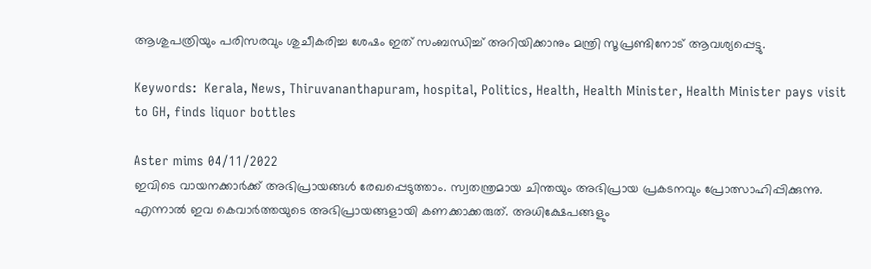ആശുപത്രിയും പരിസരവും ശുചീകരിച്ച ശേഷം ഇത് സംബന്ധിച്ച് അറിയിക്കാനും മന്ത്രി സൂപ്രണ്ടിനോട് ആവശ്യപ്പെട്ടു.

Keywords:  Kerala, News, Thiruvananthapuram, hospital, Politics, Health, Health Minister, Health Minister pays visit to GH, finds liquor bottles

Aster mims 04/11/2022
ഇവിടെ വായനക്കാർക്ക് അഭിപ്രായങ്ങൾ രേഖപ്പെടുത്താം. സ്വതന്ത്രമായ ചിന്തയും അഭിപ്രായ പ്രകടനവും പ്രോത്സാഹിപ്പിക്കുന്നു. എന്നാൽ ഇവ കെവാർത്തയുടെ അഭിപ്രായങ്ങളായി കണക്കാക്കരുത്. അധിക്ഷേപങ്ങളും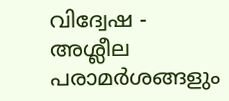വിദ്വേഷ - അശ്ലീല പരാമർശങ്ങളും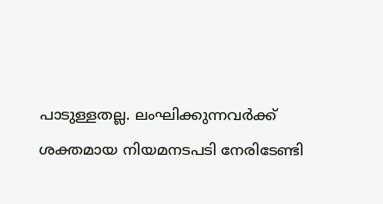പാടുള്ളതല്ല. ലംഘിക്കുന്നവർക്ക് ശക്തമായ നിയമനടപടി നേരിടേണ്ടി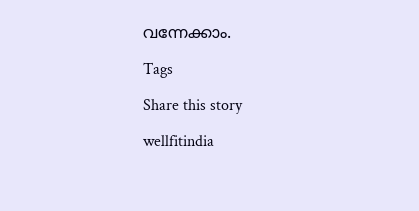വന്നേക്കാം.

Tags

Share this story

wellfitindia